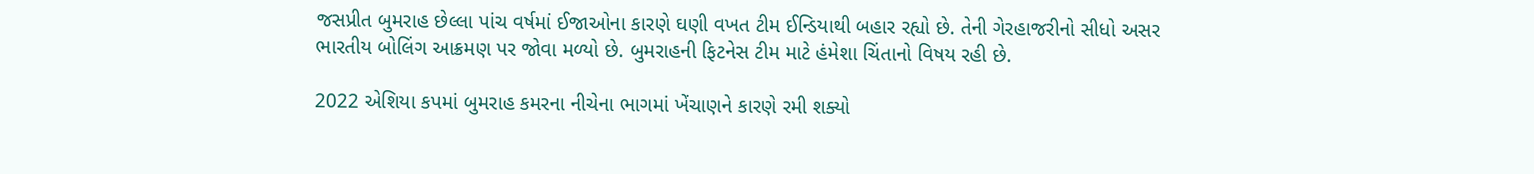જસપ્રીત બુમરાહ છેલ્લા પાંચ વર્ષમાં ઈજાઓના કારણે ઘણી વખત ટીમ ઈન્ડિયાથી બહાર રહ્યો છે. તેની ગેરહાજરીનો સીધો અસર ભારતીય બોલિંગ આક્રમણ પર જોવા મળ્યો છે. બુમરાહની ફિટનેસ ટીમ માટે હંમેશા ચિંતાનો વિષય રહી છે.

2022 એશિયા કપમાં બુમરાહ કમરના નીચેના ભાગમાં ખેંચાણને કારણે રમી શક્યો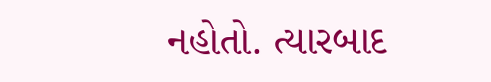નહોતો. ત્યારબાદ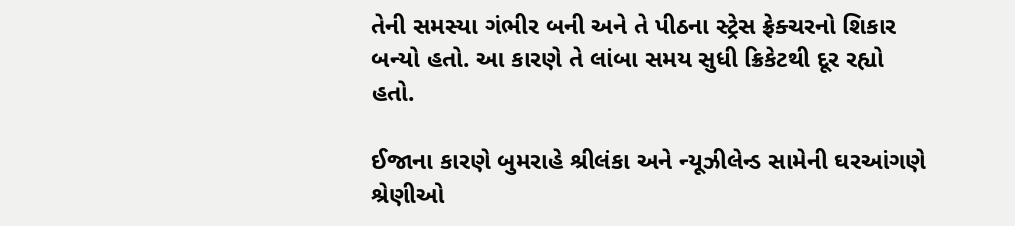તેની સમસ્યા ગંભીર બની અને તે પીઠના સ્ટ્રેસ ફ્રેક્ચરનો શિકાર બન્યો હતો. આ કારણે તે લાંબા સમય સુધી ક્રિકેટથી દૂર રહ્યો હતો.

ઈજાના કારણે બુમરાહે શ્રીલંકા અને ન્યૂઝીલેન્ડ સામેની ઘરઆંગણે શ્રેણીઓ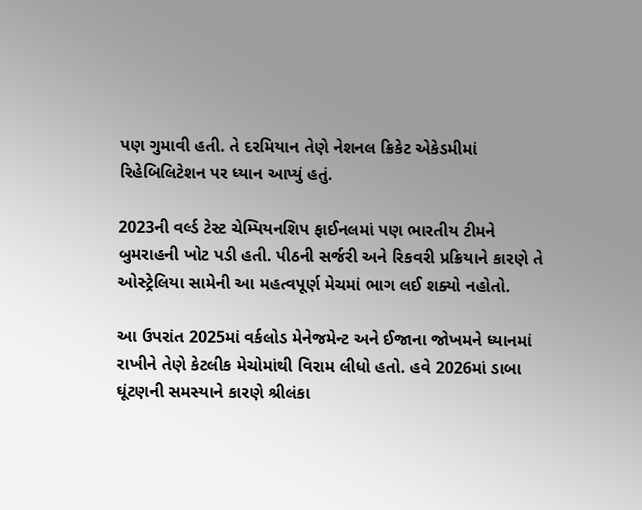પણ ગુમાવી હતી. તે દરમિયાન તેણે નેશનલ ક્રિકેટ એકેડમીમાં રિહેબિલિટેશન પર ધ્યાન આપ્યું હતું.

2023ની વર્લ્ડ ટેસ્ટ ચેમ્પિયનશિપ ફાઈનલમાં પણ ભારતીય ટીમને બુમરાહની ખોટ પડી હતી. પીઠની સર્જરી અને રિકવરી પ્રક્રિયાને કારણે તે ઓસ્ટ્રેલિયા સામેની આ મહત્વપૂર્ણ મેચમાં ભાગ લઈ શક્યો નહોતો.

આ ઉપરાંત 2025માં વર્કલોડ મેનેજમેન્ટ અને ઈજાના જોખમને ધ્યાનમાં રાખીને તેણે કેટલીક મેચોમાંથી વિરામ લીધો હતો. હવે 2026માં ડાબા ઘૂંટણની સમસ્યાને કારણે શ્રીલંકા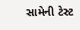સામેની ટેસ્ટ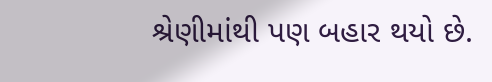શ્રેણીમાંથી પણ બહાર થયો છે.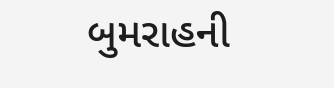બુમરાહની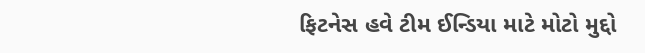ફિટનેસ હવે ટીમ ઈન્ડિયા માટે મોટો મુદ્દો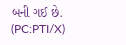બની ગઈ છે. (PC:PTI/X)